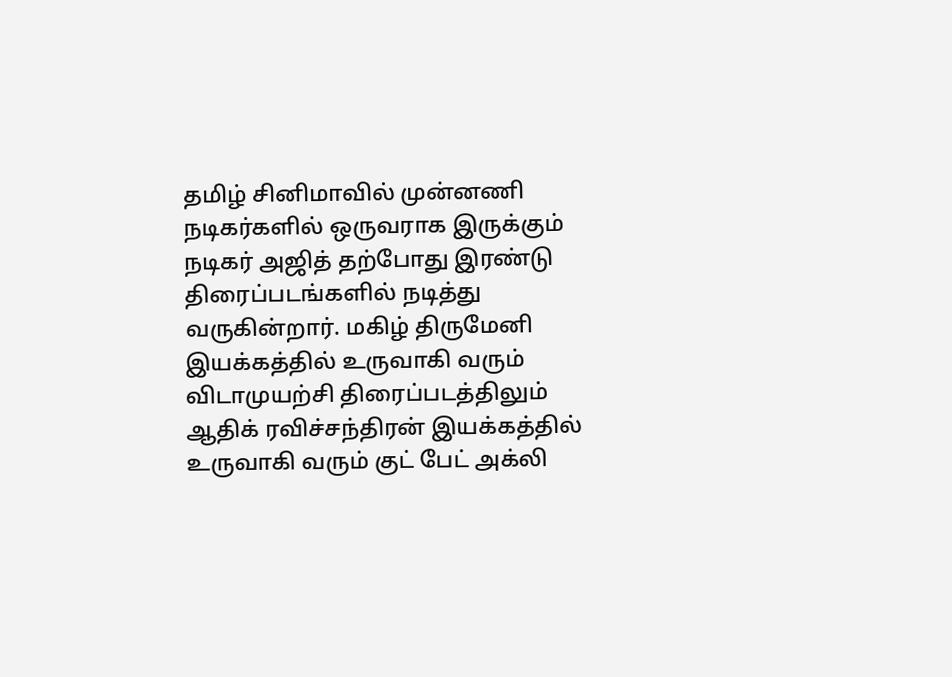தமிழ் சினிமாவில் முன்னணி நடிகர்களில் ஒருவராக இருக்கும் நடிகர் அஜித் தற்போது இரண்டு திரைப்படங்களில் நடித்து வருகின்றார். மகிழ் திருமேனி இயக்கத்தில் உருவாகி வரும் விடாமுயற்சி திரைப்படத்திலும் ஆதிக் ரவிச்சந்திரன் இயக்கத்தில் உருவாகி வரும் குட் பேட் அக்லி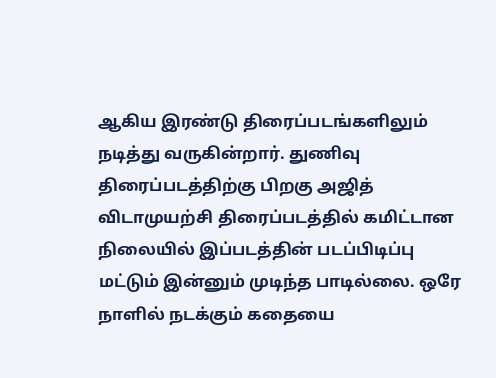ஆகிய இரண்டு திரைப்படங்களிலும் நடித்து வருகின்றார். துணிவு திரைப்படத்திற்கு பிறகு அஜித் விடாமுயற்சி திரைப்படத்தில் கமிட்டான நிலையில் இப்படத்தின் படப்பிடிப்பு மட்டும் இன்னும் முடிந்த பாடில்லை. ஒரே நாளில் நடக்கும் கதையை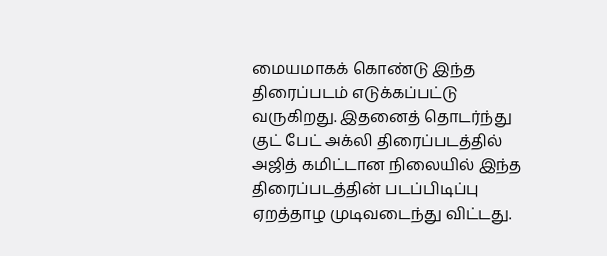மையமாகக் கொண்டு இந்த திரைப்படம் எடுக்கப்பட்டு வருகிறது. இதனைத் தொடர்ந்து குட் பேட் அக்லி திரைப்படத்தில் அஜித் கமிட்டான நிலையில் இந்த திரைப்படத்தின் படப்பிடிப்பு ஏறத்தாழ முடிவடைந்து விட்டது.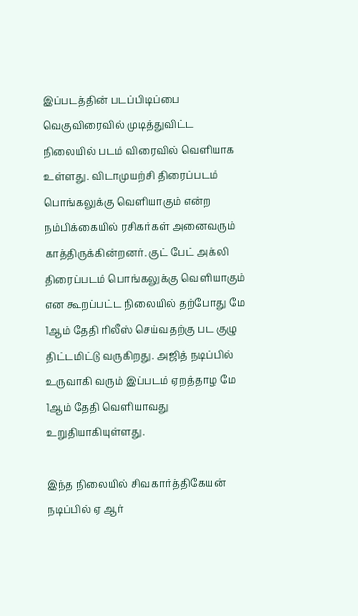இப்படத்தின் படப்பிடிப்பை வெகுவிரைவில் முடித்துவிட்ட நிலையில் படம் விரைவில் வெளியாக உள்ளது. விடாமுயற்சி திரைப்படம் பொங்கலுக்கு வெளியாகும் என்ற நம்பிக்கையில் ரசிகர்கள் அனைவரும் காத்திருக்கின்றனர். குட் பேட் அக்லி திரைப்படம் பொங்கலுக்கு வெளியாகும் என கூறப்பட்ட நிலையில் தற்போது மே 1ஆம் தேதி ரிலீஸ் செய்வதற்கு பட குழு திட்டமிட்டு வருகிறது. அஜித் நடிப்பில் உருவாகி வரும் இப்படம் ஏறத்தாழ மே 1ஆம் தேதி வெளியாவது உறுதியாகியுள்ளது.

இந்த நிலையில் சிவகார்த்திகேயன் நடிப்பில் ஏ ஆர்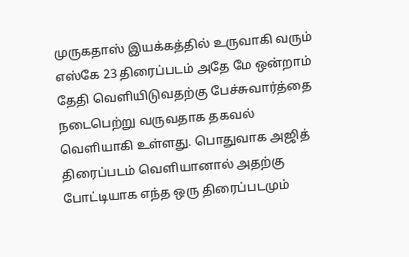முருகதாஸ் இயக்கத்தில் உருவாகி வரும் எஸ்கே 23 திரைப்படம் அதே மே ஒன்றாம் தேதி வெளியிடுவதற்கு பேச்சுவார்த்தை நடைபெற்று வருவதாக தகவல் வெளியாகி உள்ளது. பொதுவாக அஜித் திரைப்படம் வெளியானால் அதற்கு போட்டியாக எந்த ஒரு திரைப்படமும்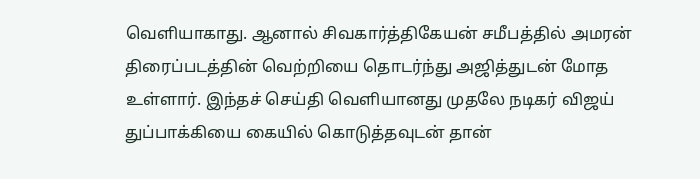வெளியாகாது. ஆனால் சிவகார்த்திகேயன் சமீபத்தில் அமரன் திரைப்படத்தின் வெற்றியை தொடர்ந்து அஜித்துடன் மோத உள்ளார். இந்தச் செய்தி வெளியானது முதலே நடிகர் விஜய் துப்பாக்கியை கையில் கொடுத்தவுடன் தான்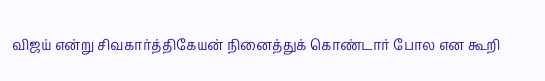விஜய் என்று சிவகார்த்திகேயன் நினைத்துக் கொண்டார் போல என கூறி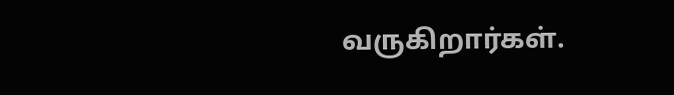வருகிறார்கள்.